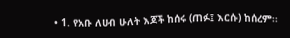• 1. የአቡ ለሀብ ሁለት እጆች ከሰሩ (ጠፉ፤ እርሱ) ከሰረም፡፡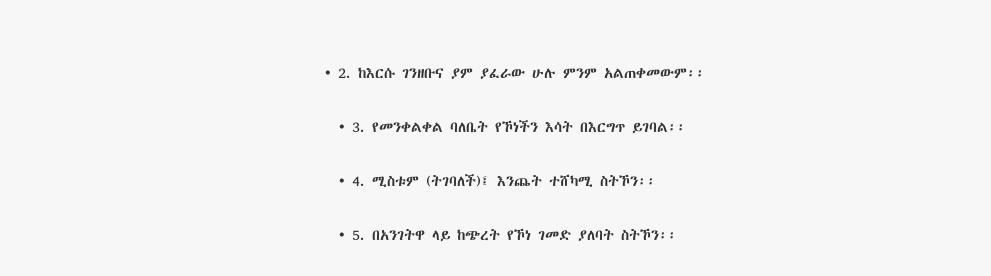• 2. ከእርሱ ገንዘቡና ያም ያፈራው ሁሉ ምንም አልጠቀመውም፡፡

  • 3. የመንቀልቀል ባለቤት የኾነችን እሳት በእርግጥ ይገባል፡፡

  • 4. ሚስቱም (ትገባለች)፤ እንጨት ተሸካሚ ስትኾን፡፡

  • 5. በአንገትዋ ላይ ከጭረት የኾነ ገመድ ያለባት ስትኾን፡፡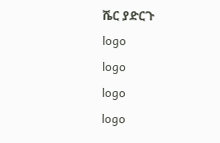ሼር ያድርጉ
logo
logo
logo
logo